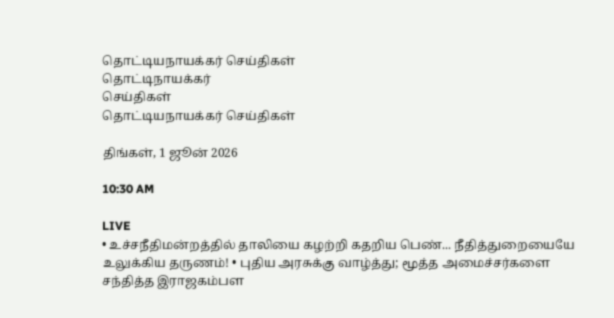தொட்டியநாயக்கர் செய்திகள்
தொட்டிநாயக்கர்
செய்திகள்
தொட்டியநாயக்கர் செய்திகள்

திங்கள், 1 ஜூன் 2026

10:30 AM

LIVE
• உச்சநீதிமன்றத்தில் தாலியை கழற்றி கதறிய பெண்... நீதித்துறையையே உலுக்கிய தருணம்! • புதிய அரசுக்கு வாழ்த்து; மூத்த அமைச்சர்களை சந்தித்த இராஜகம்பள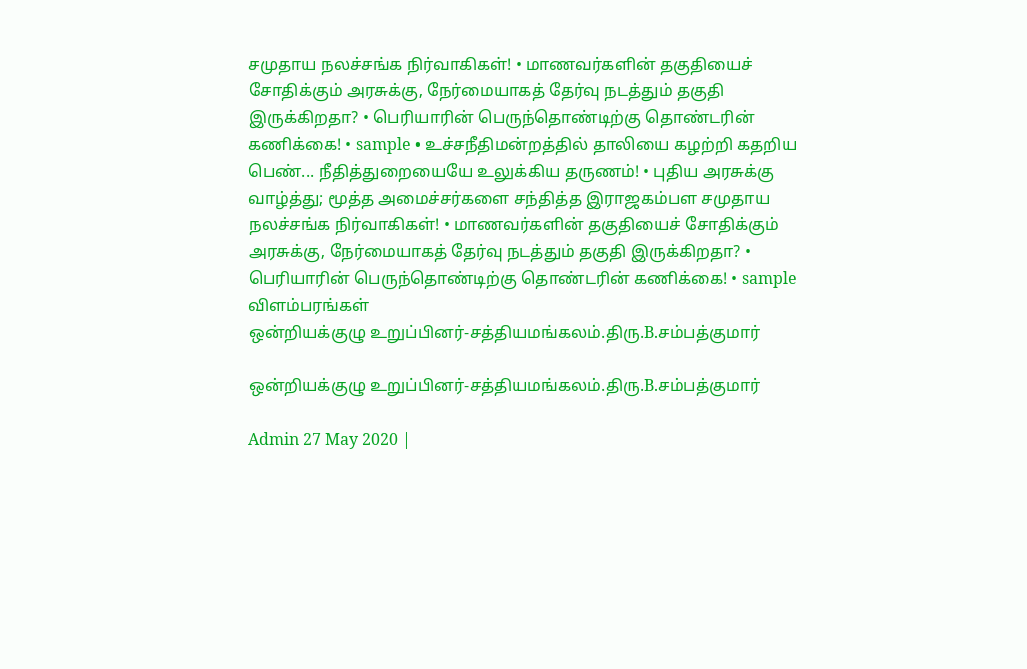சமுதாய நலச்சங்க நிர்வாகிகள்! • மாணவர்களின் தகுதியைச் சோதிக்கும் அரசுக்கு, நேர்மையாகத் தேர்வு நடத்தும் தகுதி இருக்கிறதா? • பெரியாரின் பெருந்தொண்டிற்கு தொண்டரின் கணிக்கை! • sample • உச்சநீதிமன்றத்தில் தாலியை கழற்றி கதறிய பெண்... நீதித்துறையையே உலுக்கிய தருணம்! • புதிய அரசுக்கு வாழ்த்து; மூத்த அமைச்சர்களை சந்தித்த இராஜகம்பள சமுதாய நலச்சங்க நிர்வாகிகள்! • மாணவர்களின் தகுதியைச் சோதிக்கும் அரசுக்கு, நேர்மையாகத் தேர்வு நடத்தும் தகுதி இருக்கிறதா? • பெரியாரின் பெருந்தொண்டிற்கு தொண்டரின் கணிக்கை! • sample
விளம்பரங்கள்
ஒன்றியக்குழு உறுப்பினர்-சத்தியமங்கலம்.திரு.B.சம்பத்குமார்

ஒன்றியக்குழு உறுப்பினர்-சத்தியமங்கலம்.திரு.B.சம்பத்குமார்

Admin 27 May 2020 |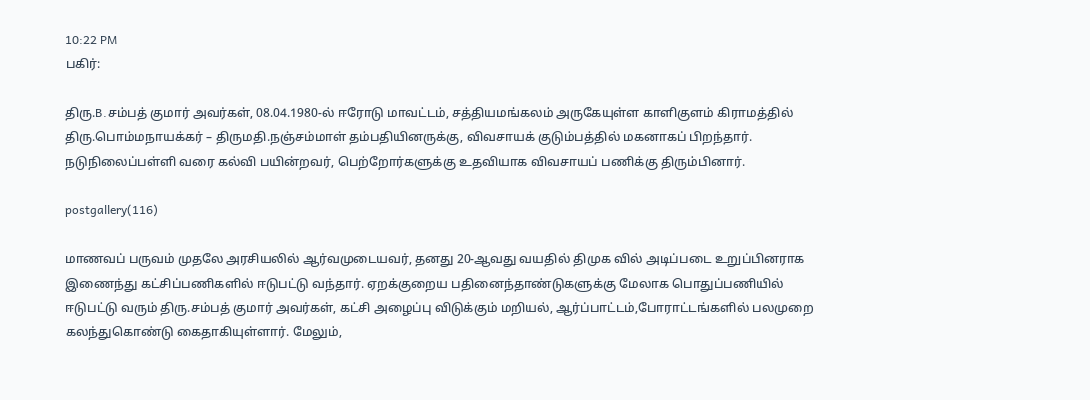10:22 PM
பகிர்:

திரு.B.சம்பத் குமார் அவர்கள், 08.04.1980-ல் ஈரோடு மாவட்டம், சத்தியமங்கலம் அருகேயுள்ள காளிகுளம் கிராமத்தில் திரு.பொம்மநாயக்கர் – திருமதி.நஞ்சம்மாள் தம்பதியினருக்கு, விவசாயக் குடும்பத்தில் மகனாகப் பிறந்தார். நடுநிலைப்பள்ளி வரை கல்வி பயின்றவர், பெற்றோர்களுக்கு உதவியாக விவசாயப் பணிக்கு திரும்பினார்.

postgallery(116)

மாணவப் பருவம் முதலே அரசியலில் ஆர்வமுடையவர், தனது 20-ஆவது வயதில் திமுக வில் அடிப்படை உறுப்பினராக இணைந்து கட்சிப்பணிகளில் ஈடுபட்டு வந்தார். ஏறக்குறைய பதினைந்தாண்டுகளுக்கு மேலாக பொதுப்பணியில் ஈடுபட்டு வரும் திரு.சம்பத் குமார் அவர்கள், கட்சி அழைப்பு விடுக்கும் மறியல், ஆர்ப்பாட்டம்,போராட்டங்களில் பலமுறை கலந்துகொண்டு கைதாகியுள்ளார். மேலும்,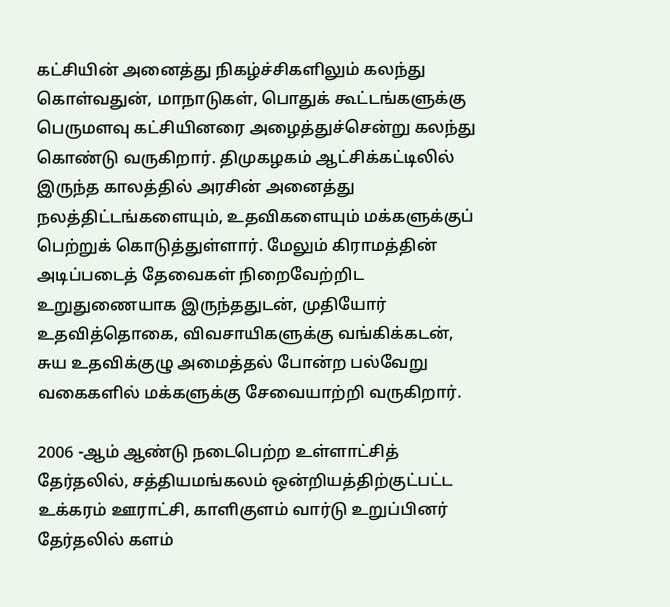கட்சியின் அனைத்து நிகழ்ச்சிகளிலும் கலந்து கொள்வதுன், மாநாடுகள், பொதுக் கூட்டங்களுக்கு பெருமளவு கட்சியினரை அழைத்துச்சென்று கலந்து கொண்டு வருகிறார். திமுகழகம் ஆட்சிக்கட்டிலில் இருந்த காலத்தில் அரசின் அனைத்து நலத்திட்டங்களையும், உதவிகளையும் மக்களுக்குப் பெற்றுக் கொடுத்துள்ளார். மேலும் கிராமத்தின் அடிப்படைத் தேவைகள் நிறைவேற்றிட உறுதுணையாக இருந்ததுடன், முதியோர் உதவித்தொகை, விவசாயிகளுக்கு வங்கிக்கடன், சுய உதவிக்குழு அமைத்தல் போன்ற பல்வேறு வகைகளில் மக்களுக்கு சேவையாற்றி வருகிறார்.

2006 -ஆம் ஆண்டு நடைபெற்ற உள்ளாட்சித் தேர்தலில், சத்தியமங்கலம் ஒன்றியத்திற்குட்பட்ட உக்கரம் ஊராட்சி, காளிகுளம் வார்டு உறுப்பினர் தேர்தலில் களம்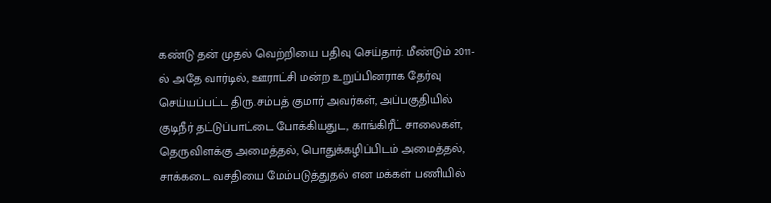கண்டு தன் முதல் வெற்றியை பதிவு செய்தார். மீண்டும் 2011-ல் அதே வார்டில், ஊராட்சி மன்ற உறுப்பினராக தேர்வு செய்யப்பட்ட திரு.சம்பத் குமார் அவர்கள், அப்பகுதியில் குடிநீர் தட்டுப்பாட்டை போக்கியதுட, காங்கிரீட் சாலைகள், தெருவிளக்கு அமைத்தல், பொதுக்கழிப்பிடம் அமைத்தல், சாக்கடை வசதியை மேம்படுத்துதல் என மக்கள் பணியில்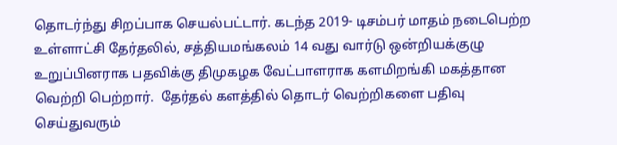தொடர்ந்து சிறப்பாக செயல்பட்டார். கடந்த 2019- டிசம்பர் மாதம் நடைபெற்ற உள்ளாட்சி தேர்தலில், சத்தியமங்கலம் 14 வது வார்டு ஒன்றியக்குழு உறுப்பினராக பதவிக்கு திமுகழக வேட்பாளராக களமிறங்கி மகத்தான வெற்றி பெற்றார்.  தேர்தல் களத்தில் தொடர் வெற்றிகளை பதிவு செய்துவரும்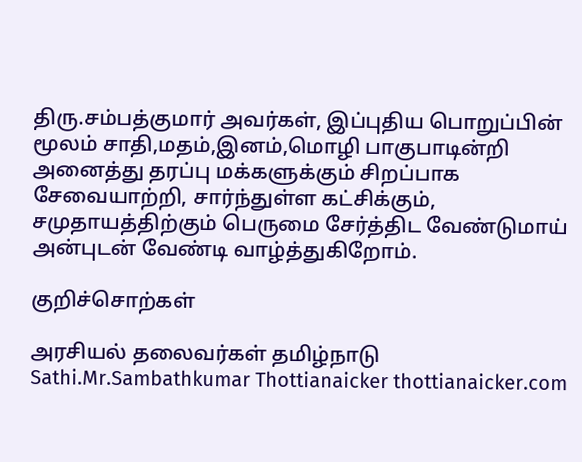திரு.சம்பத்குமார் அவர்கள், இப்புதிய பொறுப்பின் மூலம் சாதி,மதம்,இனம்,மொழி பாகுபாடின்றி அனைத்து தரப்பு மக்களுக்கும் சிறப்பாக சேவையாற்றி, சார்ந்துள்ள கட்சிக்கும், சமுதாயத்திற்கும் பெருமை சேர்த்திட வேண்டுமாய் அன்புடன் வேண்டி வாழ்த்துகிறோம்.

குறிச்சொற்கள்

அரசியல் தலைவர்கள் தமிழ்நாடு Sathi.Mr.Sambathkumar Thottianaicker thottianaicker.com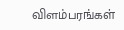விளம்பரங்கள்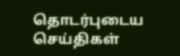தொடர்புடைய செய்திகள்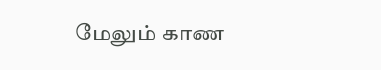மேலும் காண